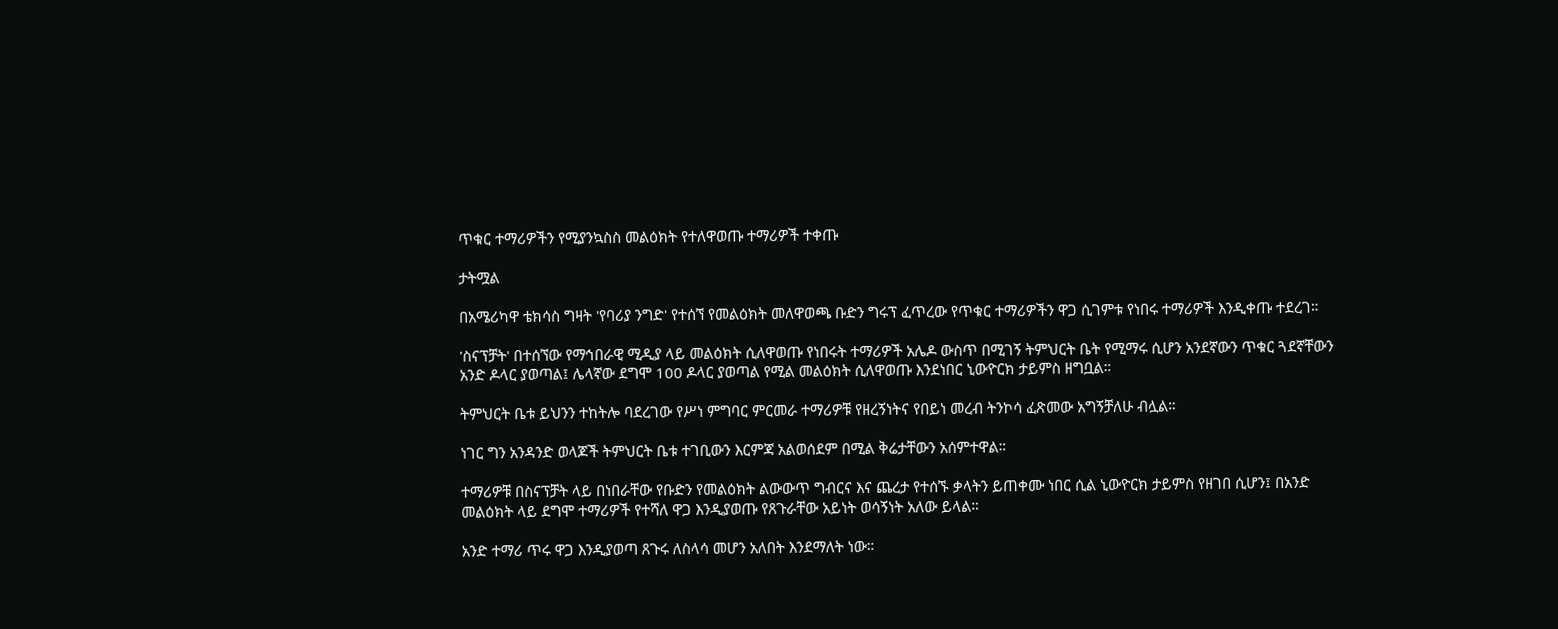ጥቁር ተማሪዎችን የሚያንኳስስ መልዕክት የተለዋወጡ ተማሪዎች ተቀጡ

ታትሟል

በአሜሪካዋ ቴክሳስ ግዛት 'የባሪያ ንግድ' የተሰኘ የመልዕክት መለዋወጫ ቡድን ግሩፕ ፈጥረው የጥቁር ተማሪዎችን ዋጋ ሲገምቱ የነበሩ ተማሪዎች እንዲቀጡ ተደረገ።

'ስናፕቻት' በተሰኘው የማኅበራዊ ሚዲያ ላይ መልዕክት ሲለዋወጡ የነበሩት ተማሪዎች አሌዶ ውስጥ በሚገኝ ትምህርት ቤት የሚማሩ ሲሆን አንደኛውን ጥቁር ጓደኛቸውን አንድ ዶላር ያወጣል፤ ሌላኛው ደግሞ 100 ዶላር ያወጣል የሚል መልዕክት ሲለዋወጡ እንደነበር ኒውዮርክ ታይምስ ዘግቧል።

ትምህርት ቤቱ ይህንን ተከትሎ ባደረገው የሥነ ምግባር ምርመራ ተማሪዎቹ የዘረኝነትና የበይነ መረብ ትንኮሳ ፈጽመው አግኝቻለሁ ብሏል።

ነገር ግን አንዳንድ ወላጆች ትምህርት ቤቱ ተገቢውን እርምጃ አልወሰደም በሚል ቅሬታቸውን አሰምተዋል።

ተማሪዎቹ በስናፕቻት ላይ በነበራቸው የቡድን የመልዕክት ልውውጥ ግብርና እና ጨረታ የተሰኙ ቃላትን ይጠቀሙ ነበር ሲል ኒውዮርክ ታይምስ የዘገበ ሲሆን፤ በአንድ መልዕክት ላይ ደግሞ ተማሪዎች የተሻለ ዋጋ እንዲያወጡ የጸጉራቸው አይነት ወሳኝነት አለው ይላል።

አንድ ተማሪ ጥሩ ዋጋ እንዲያወጣ ጸጉሩ ለስላሳ መሆን አለበት እንደማለት ነው።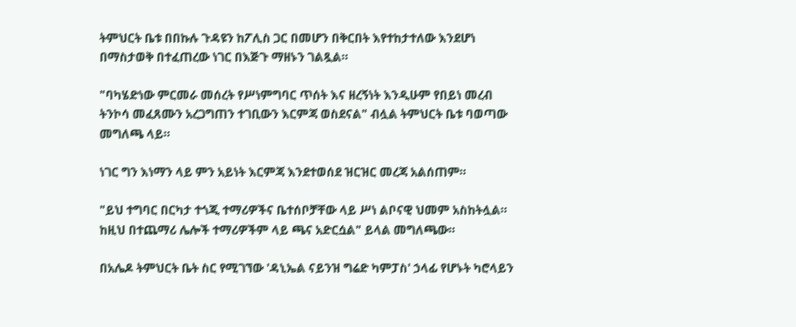ትምህርት ቤቱ በበኩሉ ጉዳዩን ከፖሊስ ጋር በመሆን በቅርበት እየተከታተለው እንደሆነ በማስታወቅ በተፈጠረው ነገር በእጅጉ ማዘኑን ገልጿል።

"ባካሄድነው ምርመራ መሰረት የሥነምግባር ጥሰት እና ዘረኝነት እንዲሁም የበይነ መረብ ትንኮሳ መፈጸሙን አረጋግጠን ተገቢውን እርምጃ ወስደናል" ብሏል ትምህርት ቤቱ ባወጣው መግለጫ ላይ።

ነገር ግን እነማን ላይ ምን አይነት እርምጃ እንደተወሰደ ዝርዝር መረጃ አልሰጠም።

"ይህ ተግባር በርካታ ተጎጂ ተማሪዎችና ቤተሰቦቻቸው ላይ ሥነ ልቦናዊ ህመም አስከትሏል። ከዚህ በተጨማሪ ሌሎች ተማሪዎችም ላይ ጫና አድርሷል" ይላል መግለጫው።

በአሌዶ ትምህርት ቤት ስር የሚገኘው 'ዳኒኤል ናይንዝ ግሬድ ካምፓስ' ኃላፊ የሆኑት ካሮላይን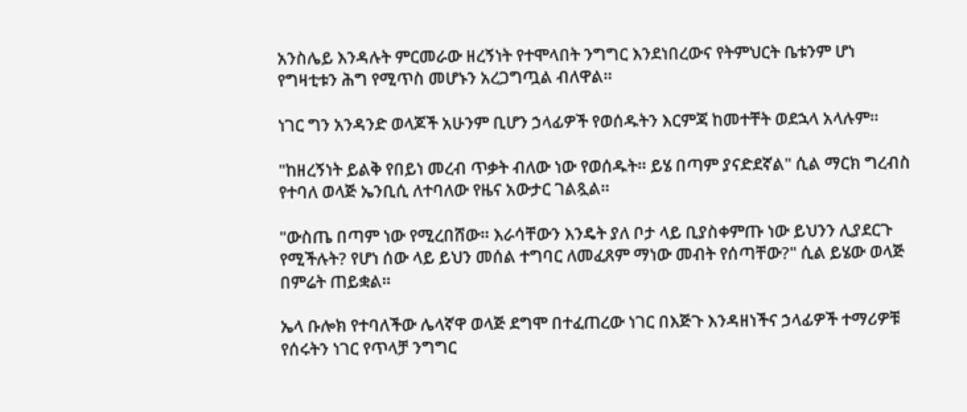አንስሌይ እንዳሉት ምርመራው ዘረኝነት የተሞላበት ንግግር እንደነበረውና የትምህርት ቤቱንም ሆነ የግዛቲቱን ሕግ የሚጥስ መሆኑን አረጋግጧል ብለዋል።

ነገር ግን አንዳንድ ወላጆች አሁንም ቢሆን ኃላፊዎች የወሰዱትን እርምጃ ከመተቸት ወደኋላ አላሉም።

"ከዘረኝነት ይልቅ የበይነ መረብ ጥቃት ብለው ነው የወሰዱት። ይሄ በጣም ያናድደኛል" ሲል ማርክ ግረብስ የተባለ ወላጅ ኤንቢሲ ለተባለው የዜና አውታር ገልጿል።

"ውስጤ በጣም ነው የሚረበሸው። እራሳቸውን እንዴት ያለ ቦታ ላይ ቢያስቀምጡ ነው ይህንን ሊያደርጉ የሚችሉት? የሆነ ሰው ላይ ይህን መሰል ተግባር ለመፈጸም ማነው መብት የሰጣቸው?" ሲል ይሄው ወላጅ በምሬት ጠይቋል።

ኤላ ቡሎክ የተባለችው ሌላኛዋ ወላጅ ደግሞ በተፈጠረው ነገር በእጅጉ እንዳዘነችና ኃላፊዎች ተማሪዎቹ የሰሩትን ነገር የጥላቻ ንግግር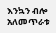እንኳን ብሎ አለመጥራቱ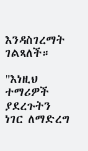እንዳስገረማት ገልጻለች።

"እነዚህ ተማሪዎች ያደረጉትን ነገር ለማድረግ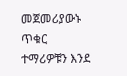መጀመሪያውኑ ጥቁር ተማሪዎቹን እንደ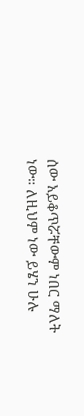ሰው አይቆጥሯቸውም ነበር ማለት ነው። ለዚህም ነው ይሄን ሁሉ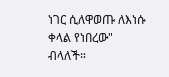ነገር ሲለዋወጡ ለእነሱ ቀላል የነበረው" ብላለች።